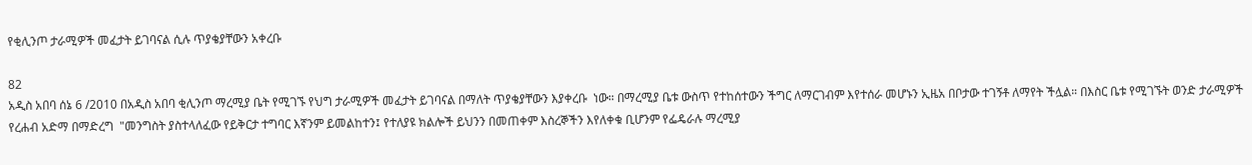የቂሊንጦ ታራሚዎች መፈታት ይገባናል ሲሉ ጥያቄያቸውን አቀረቡ

82
አዲስ አበባ ሰኔ 6 /2010 በአዲስ አበባ ቂሊንጦ ማረሚያ ቤት የሚገኙ የህግ ታራሚዎች መፈታት ይገባናል በማለት ጥያቄያቸውን እያቀረቡ  ነው። በማረሚያ ቤቱ ውስጥ የተከሰተውን ችግር ለማርገብም እየተሰራ መሆኑን ኢዜአ በቦታው ተገኝቶ ለማየት ችሏል። በእስር ቤቱ የሚገኙት ወንድ ታራሚዎች የረሐብ አድማ በማድረግ  "መንግስት ያስተላለፈው የይቅርታ ተግባር እኛንም ይመልከተን፤ የተለያዩ ክልሎች ይህንን በመጠቀም እስረኞችን እየለቀቁ ቢሆንም የፌዴራሉ ማረሚያ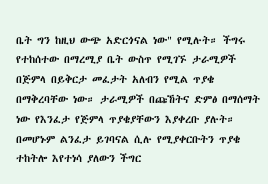ቤት ግን ከዚህ ውጭ አድርጎናል ነው" የሚሉት። ችግሩ የተከሰተው በማረሚያ ቤት ውስጥ የሚገኙ ታራሚዎች በጅምላ በይቅርታ መፈታት አለብን የሚል ጥያቄ በማቅረባቸው ነው። ታራሚዎች በጩኸትና ድምፅ በማሰማት ነው የእንፈታ የጅምላ ጥያቄያቸውን እያቀረቡ ያሉት። በመሆኑም ልንፈታ ይገባናል ሲሉ የሚያቀርቡትን ጥያቄ ተከትሎ እየተነሳ ያለውን ችግር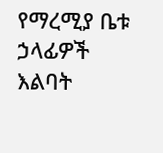የማረሚያ ቤቱ ኃላፊዎች እልባት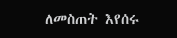ለመስጠት እየሰሩ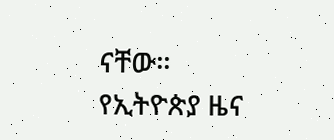ናቸው።
የኢትዮጵያ ዜና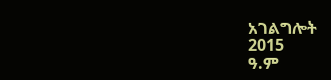አገልግሎት
2015
ዓ.ም